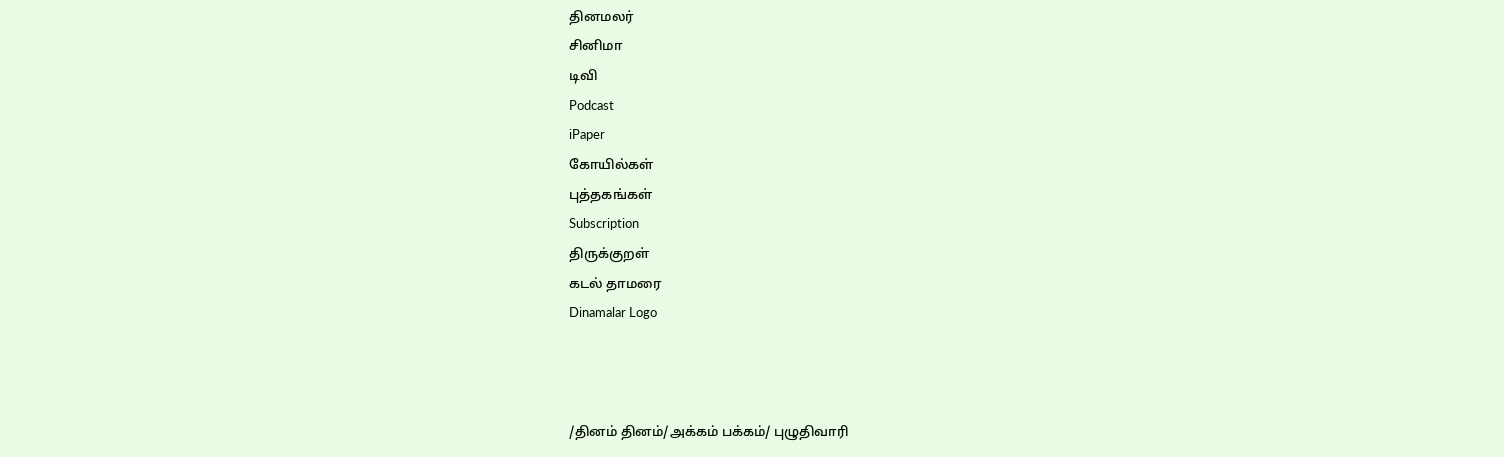தினமலர்
சினிமா
டிவி
Podcast
iPaper
கோயில்கள்
புத்தகங்கள்
Subscription
திருக்குறள்
கடல் தாமரை
Dinamalar Logo



/தினம் தினம்/அக்கம் பக்கம்/ புழுதிவாரி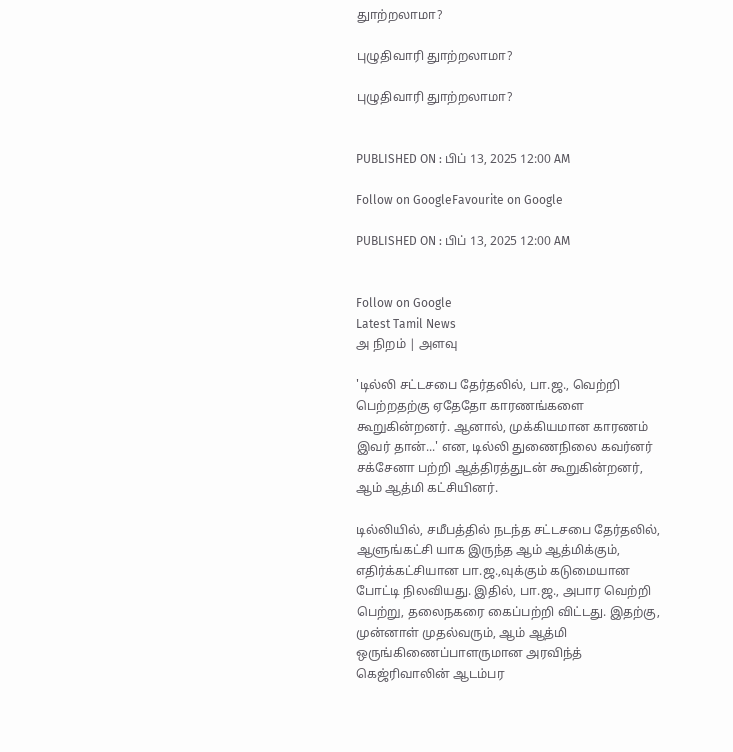துாற்றலாமா?

புழுதிவாரி துாற்றலாமா?

புழுதிவாரி துாற்றலாமா?


PUBLISHED ON : பிப் 13, 2025 12:00 AM

Follow on GoogleFavourite on Google

PUBLISHED ON : பிப் 13, 2025 12:00 AM


Follow on Google
Latest Tamil News
அ நிறம் | அளவு

'டில்லி சட்டசபை தேர்தலில், பா.ஜ., வெற்றி பெற்றதற்கு ஏதேதோ காரணங்களை கூறுகின்றனர். ஆனால், முக்கியமான காரணம் இவர் தான்...' என, டில்லி துணைநிலை கவர்னர் சக்சேனா பற்றி ஆத்திரத்துடன் கூறுகின்றனர், ஆம் ஆத்மி கட்சியினர்.

டில்லியில், சமீபத்தில் நடந்த சட்டசபை தேர்தலில், ஆளுங்கட்சி யாக இருந்த ஆம் ஆத்மிக்கும், எதிர்க்கட்சியான பா.ஜ.,வுக்கும் கடுமையான போட்டி நிலவியது. இதில், பா.ஜ., அபார வெற்றி பெற்று, தலைநகரை கைப்பற்றி விட்டது. இதற்கு, முன்னாள் முதல்வரும், ஆம் ஆத்மி ஒருங்கிணைப்பாளருமான அரவிந்த் கெஜ்ரிவாலின் ஆடம்பர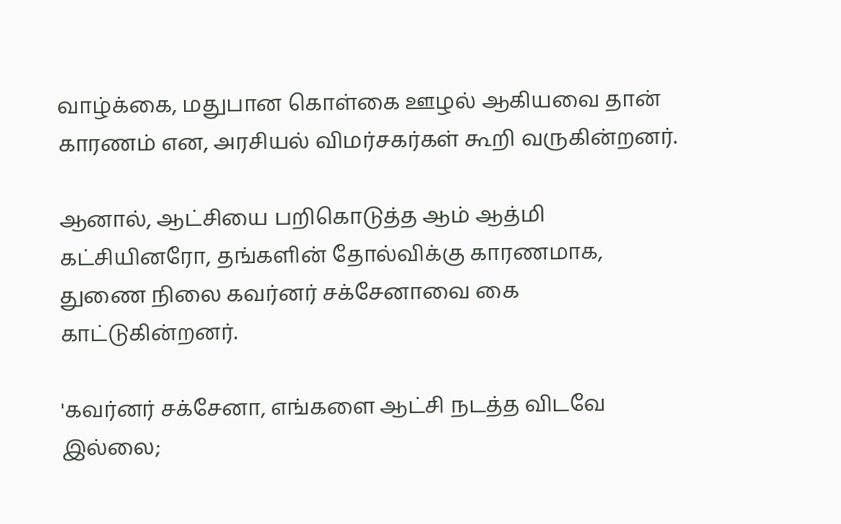வாழ்க்கை, மதுபான கொள்கை ஊழல் ஆகியவை தான் காரணம் என, அரசியல் விமர்சகர்கள் கூறி வருகின்றனர்.

ஆனால், ஆட்சியை பறிகொடுத்த ஆம் ஆத்மி கட்சியினரோ, தங்களின் தோல்விக்கு காரணமாக, துணை நிலை கவர்னர் சக்சேனாவை கை காட்டுகின்றனர்.

'கவர்னர் சக்சேனா, எங்களை ஆட்சி நடத்த விடவே இல்லை;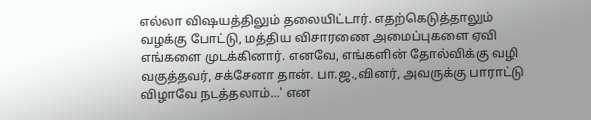எல்லா விஷயத்திலும் தலையிட்டார். எதற்கெடுத்தாலும் வழக்கு போட்டு, மத்திய விசாரணை அமைப்புகளை ஏவி எங்களை முடக்கினார். எனவே, எங்களின் தோல்விக்கு வழி வகுத்தவர், சக்சேனா தான். பா.ஜ.,வினர், அவருக்கு பாராட்டு விழாவே நடத்தலாம்...' என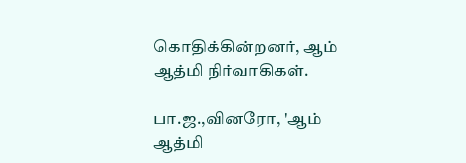கொதிக்கின்றனர், ஆம் ஆத்மி நிர்வாகிகள்.

பா.ஜ.,வினரோ, 'ஆம் ஆத்மி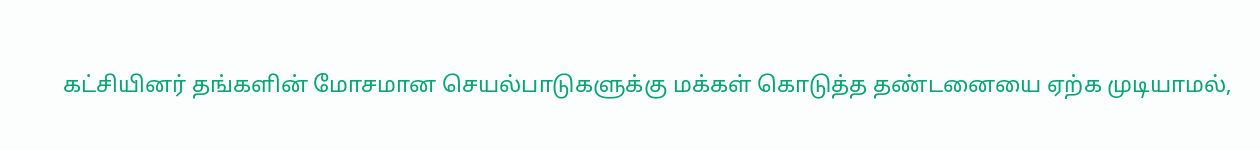கட்சியினர் தங்களின் மோசமான செயல்பாடுகளுக்கு மக்கள் கொடுத்த தண்டனையை ஏற்க முடியாமல்,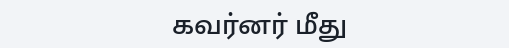கவர்னர் மீது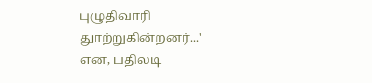புழுதிவாரி துாற்றுகின்றனர்...' என, பதிலடி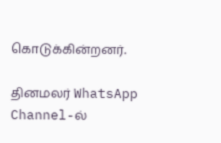கொடுக்கின்றனர்.

தினமலர் WhatsApp Channel-ல்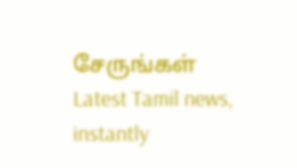சேருங்கள்
Latest Tamil news, instantly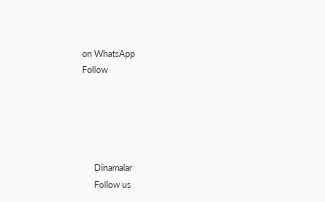on WhatsApp
Follow





      Dinamalar
      Follow us